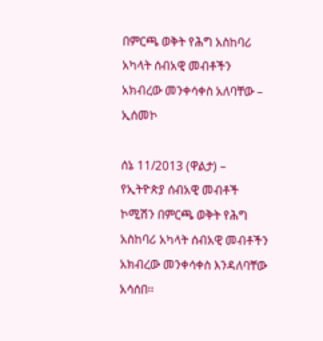በምርጫ ወቅት የሕግ አስከባሪ አካላት ሰብአዊ መብቶችን አክብረው መንቀሳቀስ አለባቸው – ኢሰመኮ

ሰኔ 11/2013 (ዋልታ) – የኢትዮጵያ ሰብአዊ መብቶች ኮሚሽን በምርጫ ወቅት የሕግ አስከባሪ አካላት ሰብአዊ መብቶችን አክብረው መንቀሳቀስ እንዳለባቸው አሳሰበ፡፡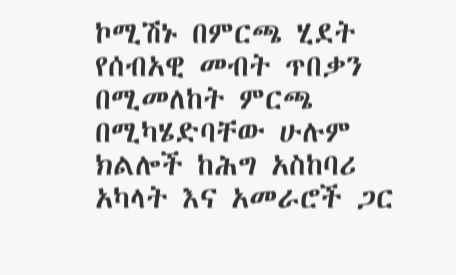ኮሚሽኑ በምርጫ ሂደት የሰብአዊ መብት ጥበቃን በሚመለከት ምርጫ በሚካሄድባቸው ሁሉም ክልሎች ከሕግ አስከባሪ አካላት እና አመራሮች ጋር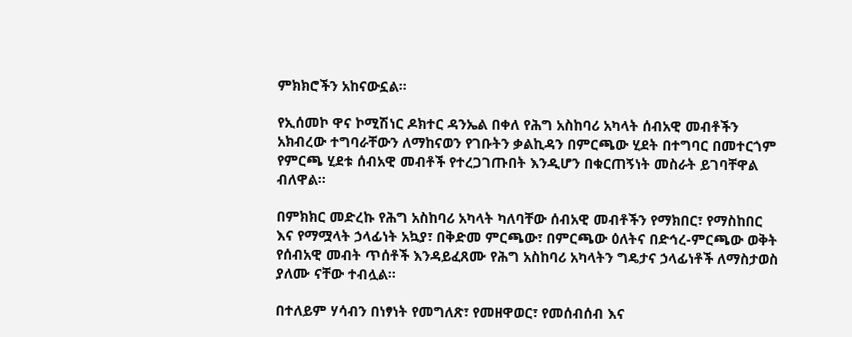ምክክሮችን አከናውኗል።

የኢሰመኮ ዋና ኮሚሽነር ዶክተር ዳንኤል በቀለ የሕግ አስከባሪ አካላት ሰብአዊ መብቶችን አክብረው ተግባራቸውን ለማከናወን የገቡትን ቃልኪዳን በምርጫው ሂደት በተግባር በመተርጎም የምርጫ ሂደቱ ሰብአዊ መብቶች የተረጋገጡበት እንዲሆን በቁርጠኝነት መስራት ይገባቸዋል ብለዋል፡፡

በምክክር መድረኩ የሕግ አስከባሪ አካላት ካለባቸው ሰብአዊ መብቶችን የማክበር፣ የማስከበር እና የማሟላት ኃላፊነት አኳያ፣ በቅድመ ምርጫው፣ በምርጫው ዕለትና በድኅረ-ምርጫው ወቅት የሰብአዊ መብት ጥሰቶች እንዳይፈጸሙ የሕግ አስከባሪ አካላትን ግዴታና ኃላፊነቶች ለማስታወስ ያለሙ ናቸው ተብሏል፡፡

በተለይም ሃሳብን በነፃነት የመግለጽ፣ የመዘዋወር፣ የመሰብሰብ እና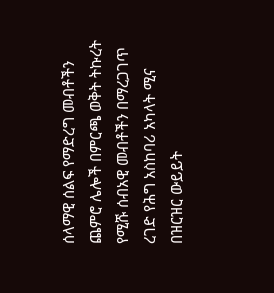ሰላማዊ ሰልፍ የማድረግ መብቶችን ጨምሮ ሌሎች በምርጫ ወቅት ትኩረት የሚሹ ሰብአዊ መብቶችን በማረጋገጥ ረገድ የሕግ አስከባሪ አካላት ሚና በዝርዝር ውይይት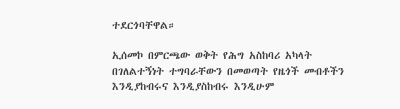ተደርጎባቸዋል።

ኢሰመኮ በምርጫው ወቅት የሕግ አስከባሪ አካላት በገለልተኝነት ተግባራቸውን በመወጣት የዜጎች መብቶችን እንዲያከብሩና እንዲያስከብሩ እንዲሁም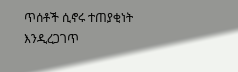ጥሰቶች ሲኖሩ ተጠያቂነት እንዲረጋገጥ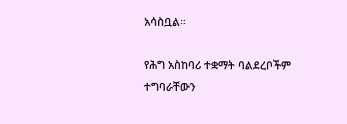አሳስቧል።

የሕግ አስከባሪ ተቋማት ባልደረቦችም ተግባራቸውን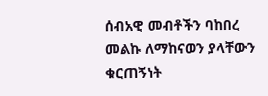ሰብአዊ መብቶችን ባከበረ መልኩ ለማከናወን ያላቸውን ቁርጠኝነት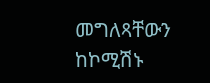መግለጻቸውን ከኮሚሽኑ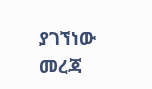ያገኘነው መረጃ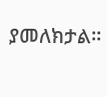ያመለክታል።